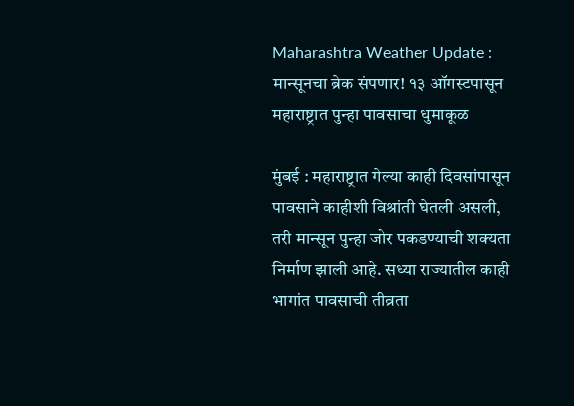Maharashtra Weather Update : मान्सूनचा ब्रेक संपणार! १३ ऑगस्टपासून महाराष्ट्रात पुन्हा पावसाचा धुमाकूळ

मुंबई : महाराष्ट्रात गेल्या काही दिवसांपासून पावसाने काहीशी विश्रांती घेतली असली, तरी मान्सून पुन्हा जोर पकडण्याची शक्यता निर्माण झाली आहे. सध्या राज्यातील काही भागांत पावसाची तीव्रता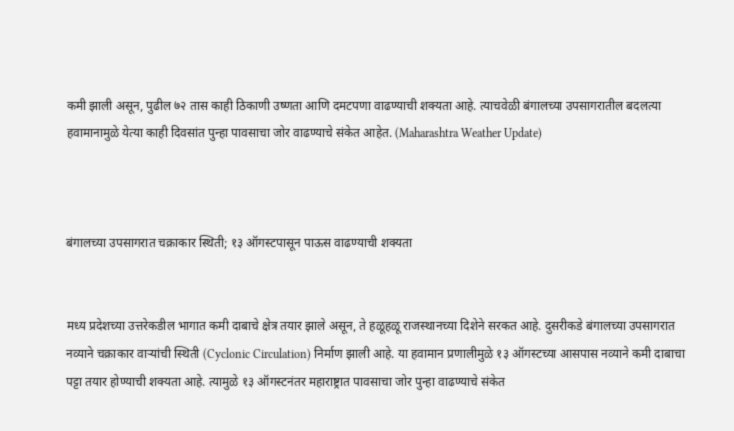कमी झाली असून, पुढील ७२ तास काही ठिकाणी उष्णता आणि दमटपणा वाढण्याची शक्यता आहे. त्याचवेळी बंगालच्या उपसागरातील बदलत्या हवामानामुळे येत्या काही दिवसांत पुन्हा पावसाचा जोर वाढण्याचे संकेत आहेत. (Maharashtra Weather Update)



बंगालच्या उपसागरात चक्राकार स्थिती; १३ ऑगस्टपासून पाऊस वाढण्याची शक्यता


मध्य प्रदेशच्या उत्तरेकडील भागात कमी दाबाचे क्षेत्र तयार झाले असून, ते हळूहळू राजस्थानच्या दिशेने सरकत आहे. दुसरीकडे बंगालच्या उपसागरात नव्याने चक्राकार वाऱ्यांची स्थिती (Cyclonic Circulation) निर्माण झाली आहे. या हवामान प्रणालीमुळे १३ ऑगस्टच्या आसपास नव्याने कमी दाबाचा पट्टा तयार होण्याची शक्यता आहे. त्यामुळे १३ ऑगस्टनंतर महाराष्ट्रात पावसाचा जोर पुन्हा वाढण्याचे संकेत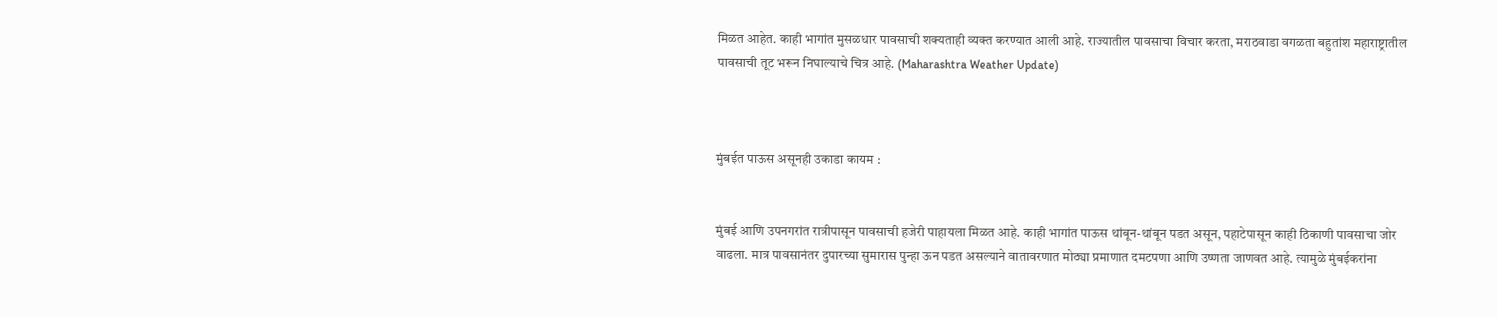मिळत आहेत. काही भागांत मुसळधार पावसाची शक्यताही व्यक्त करण्यात आली आहे. राज्यातील पावसाचा विचार करता, मराठवाडा वगळता बहुतांश महाराष्ट्रातील पावसाची तूट भरून निघाल्याचे चित्र आहे. (Maharashtra Weather Update)



मुंबईत पाऊस असूनही उकाडा कायम :


मुंबई आणि उपनगरांत रात्रीपासून पावसाची हजेरी पाहायला मिळत आहे. काही भागांत पाऊस थांबून-थांबून पडत असून, पहाटेपासून काही ठिकाणी पावसाचा जोर वाढला. मात्र पावसानंतर दुपारच्या सुमारास पुन्हा ऊन पडत असल्याने वातावरणात मोठ्या प्रमाणात दमटपणा आणि उष्णता जाणवत आहे. त्यामुळे मुंबईकरांना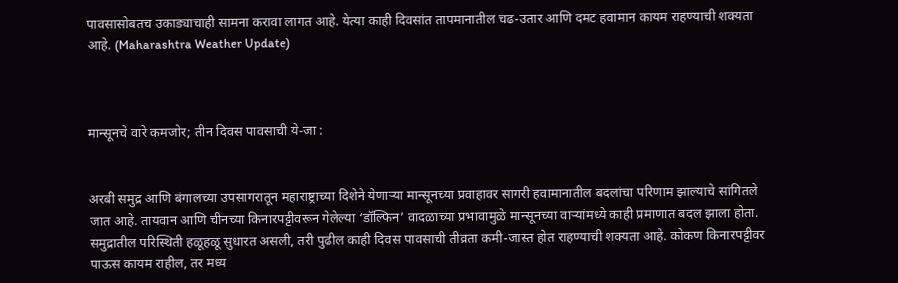पावसासोबतच उकाड्याचाही सामना करावा लागत आहे. येत्या काही दिवसांत तापमानातील चढ-उतार आणि दमट हवामान कायम राहण्याची शक्यता आहे. (Maharashtra Weather Update)



मान्सूनचे वारे कमजोर; तीन दिवस पावसाची ये-जा :


अरबी समुद्र आणि बंगालच्या उपसागरातून महाराष्ट्राच्या दिशेने येणाऱ्या मान्सूनच्या प्रवाहावर सागरी हवामानातील बदलांचा परिणाम झाल्याचे सांगितले जात आहे. तायवान आणि चीनच्या किनारपट्टीवरून गेलेल्या ‘डॉल्फिन’ वादळाच्या प्रभावामुळे मान्सूनच्या वाऱ्यांमध्ये काही प्रमाणात बदल झाला होता. समुद्रातील परिस्थिती हळूहळू सुधारत असली, तरी पुढील काही दिवस पावसाची तीव्रता कमी-जास्त होत राहण्याची शक्यता आहे. कोकण किनारपट्टीवर पाऊस कायम राहील, तर मध्य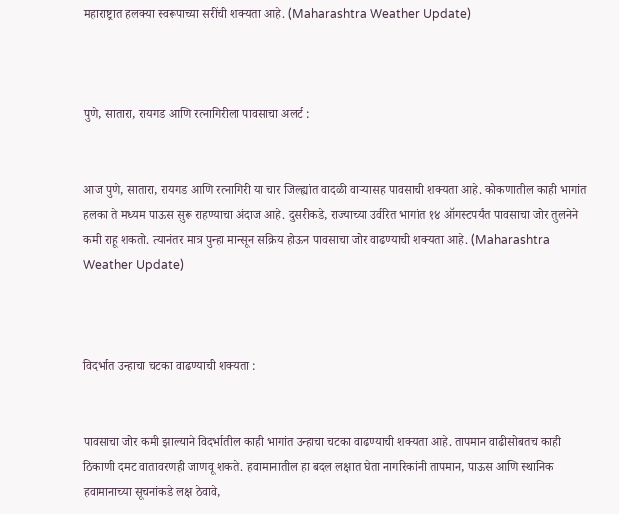महाराष्ट्रात हलक्या स्वरूपाच्या सरींची शक्यता आहे. (Maharashtra Weather Update)



पुणे, सातारा, रायगड आणि रत्नागिरीला पावसाचा अलर्ट :


आज पुणे, सातारा, रायगड आणि रत्नागिरी या चार जिल्ह्यांत वादळी वाऱ्यासह पावसाची शक्यता आहे. कोकणातील काही भागांत हलका ते मध्यम पाऊस सुरू राहण्याचा अंदाज आहे. दुसरीकडे, राज्याच्या उर्वरित भागांत १४ ऑगस्टपर्यंत पावसाचा जोर तुलनेने कमी राहू शकतो. त्यानंतर मात्र पुन्हा मान्सून सक्रिय होऊन पावसाचा जोर वाढण्याची शक्यता आहे. (Maharashtra Weather Update)



विदर्भात उन्हाचा चटका वाढण्याची शक्यता :


पावसाचा जोर कमी झाल्याने विदर्भातील काही भागांत उन्हाचा चटका वाढण्याची शक्यता आहे. तापमान वाढीसोबतच काही ठिकाणी दमट वातावरणही जाणवू शकते. हवामानातील हा बदल लक्षात घेता नागरिकांनी तापमान, पाऊस आणि स्थानिक हवामानाच्या सूचनांकडे लक्ष ठेवावे,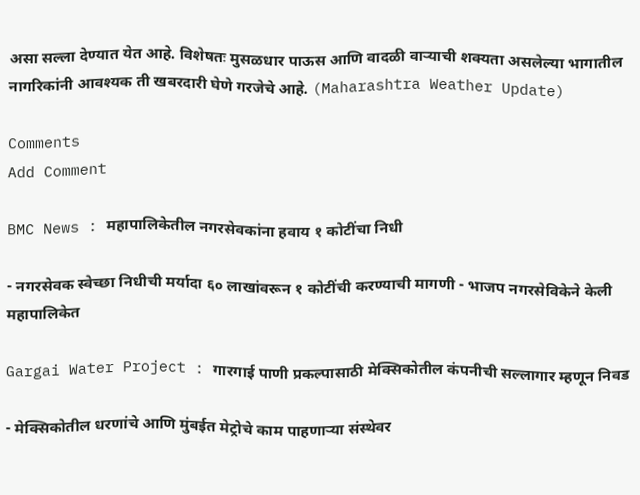असा सल्ला देण्यात येत आहे. विशेषतः मुसळधार पाऊस आणि वादळी वाऱ्याची शक्यता असलेल्या भागातील नागरिकांनी आवश्यक ती खबरदारी घेणे गरजेचे आहे. (Maharashtra Weather Update)

Comments
Add Comment

BMC News : महापालिकेतील नगरसेवकांना हवाय १ कोटींचा निधी

- नगरसेवक स्वेच्छा निधीची मर्यादा ६० लाखांवरून १ कोटींची करण्याची मागणी - भाजप नगरसेविकेने केली महापालिकेत

Gargai Water Project : गारगाई पाणी प्रकल्पासाठी मेक्सिकोतील कंपनीची सल्लागार म्हणून निवड

- मेक्सिकोतील धरणांचे आणि मुंबईत मेट्रोचे काम पाहणाऱ्या संस्थेवर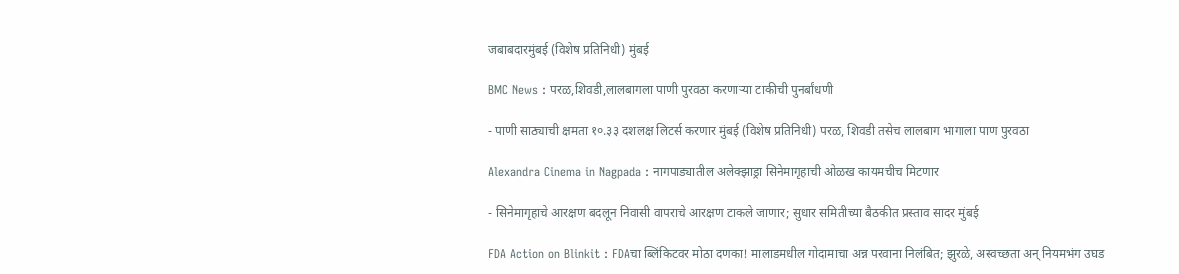जबाबदारमुंबई (विशेष प्रतिनिधी) मुंबई

BMC News : परळ,शिवडी,लालबागला पाणी पुरवठा करणाऱ्या टाकीची पुनर्बांधणी

- पाणी साठ्याची क्षमता १०.३३ दशलक्ष लिटर्स करणार मुंबई (विशेष प्रतिनिधी) परळ, शिवडी तसेच लालबाग भागाला पाण पुरवठा

Alexandra Cinema in Nagpada : नागपाड्यातील अलेक्झाड्रा सिनेमागृहाची ओळख कायमचीच मिटणार

- सिनेमागृहाचे आरक्षण बदलून निवासी वापराचे आरक्षण टाकले जाणार; सुधार समितीच्या बैठकीत प्रस्ताव सादर मुंबई

FDA Action on Blinkit : FDAचा ब्लिंकिटवर मोठा दणका! मालाडमधील गोदामाचा अन्न परवाना निलंबित; झुरळे, अस्वच्छता अन् नियमभंग उघड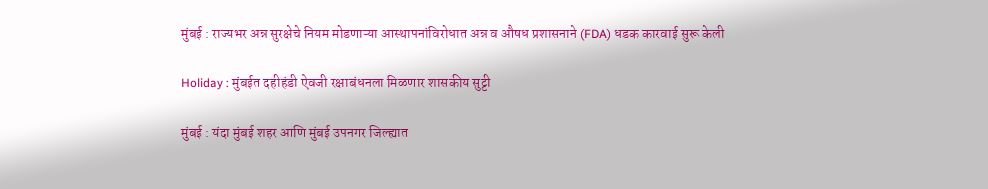मुंबई : राज्यभर अन्न सुरक्षेचे नियम मोडणाऱ्या आस्थापनांविरोधात अन्न व औषध प्रशासनाने (FDA) धडक कारवाई सुरू केली

Holiday : मुंबईत दहीहंडी ऐवजी रक्षाबंधनला मिळणार शासकीय सुट्टी

मुंबई : यंदा मुंबई शहर आणि मुंबई उपनगर जिल्ह्यात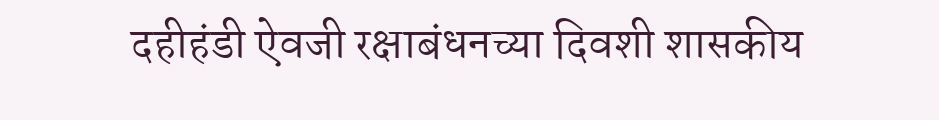दहीहंडी ऐवजी रक्षाबंधनच्या दिवशी शासकीय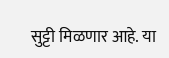सुट्टी मिळणार आहे. या